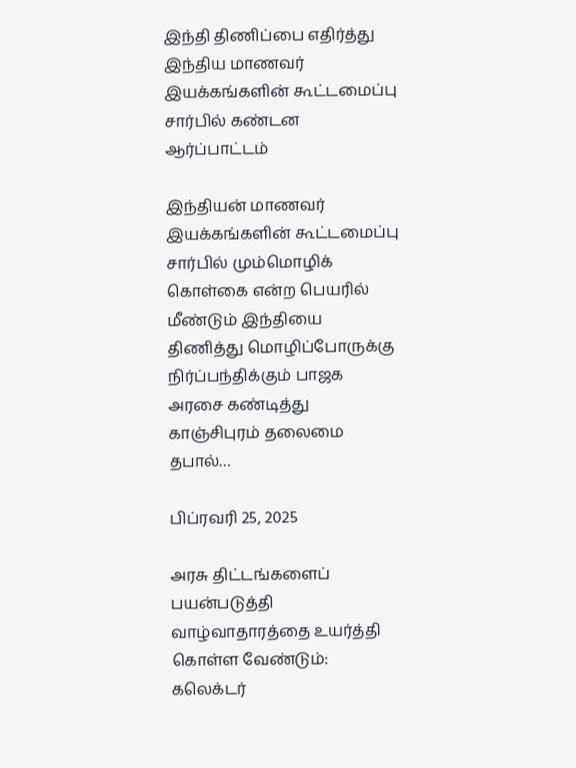இந்தி திணிப்பை எதிர்த்து இந்திய மாணவர் இயக்கங்களின் கூட்டமைப்பு சார்பில்‌ கண்டன ஆர்ப்பாட்டம்

இந்தியன் மாணவர் இயக்கங்களின் கூட்டமைப்பு சார்பில்‌ மும்மொழிக் கொள்கை என்ற பெயரில் மீண்டும் இந்தியை திணித்து மொழிப்போருக்கு நிர்ப்பந்திக்கும் பாஜக அரசை கண்டித்து காஞ்சிபுரம் தலைமை தபால்…

பிப்ரவரி 25, 2025

அரசு திட்டங்களைப் பயன்படுத்தி வாழ்வாதாரத்தை உயர்த்தி கொள்ள வேண்டும்: கலெக்டர்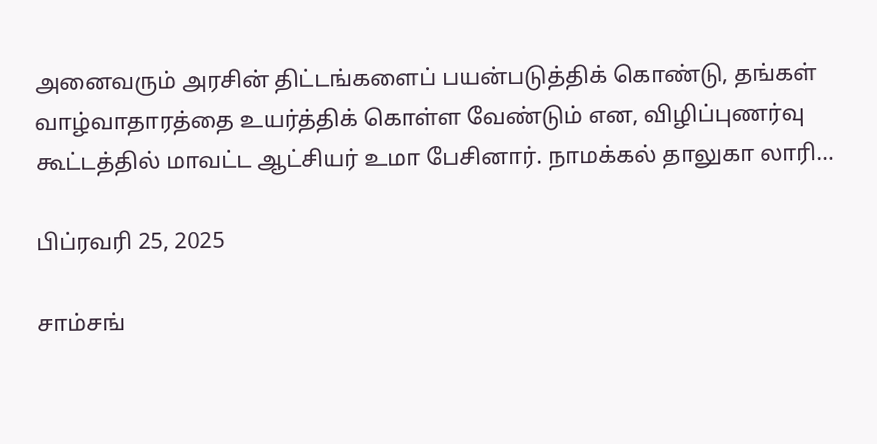அனைவரும் அரசின் திட்டங்களைப் பயன்படுத்திக் கொண்டு, தங்கள் வாழ்வாதாரத்தை உயர்த்திக் கொள்ள வேண்டும் என, விழிப்புணர்வு கூட்டத்தில் மாவட்ட ஆட்சியர் உமா பேசினார். நாமக்கல் தாலுகா லாரி…

பிப்ரவரி 25, 2025

சாம்சங்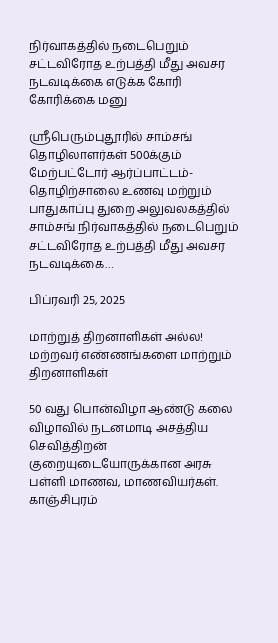நிர்வாகத்தில் நடைபெறும் சட்டவிரோத உற்பத்தி மீது அவசர நடவடிக்கை எடுக்க கோரி கோரிக்கை மனு

ஸ்ரீபெரும்புதூரில் சாம்சங் தொழிலாளர்கள் 500க்கும் மேற்பட்டோர் ஆர்ப்பாட்டம்- தொழிற்சாலை உணவு மற்றும் பாதுகாப்பு துறை அலுவலகத்தில் சாம்சங் நிர்வாகத்தில் நடைபெறும் சட்டவிரோத உற்பத்தி மீது அவசர நடவடிக்கை…

பிப்ரவரி 25, 2025

மாற்றுத் திறனாளிகள் அல்ல! மற்றவர் எண்ணங்களை மாற்றும் திறனாளிகள்

50 வது பொன்விழா ஆண்டு கலை விழாவில் நடனமாடி அசத்திய செவித்திறன் குறையுடையோருக்கான அரசு பள்ளி மாணவ, மாணவியர்கள். காஞ்சிபுரம்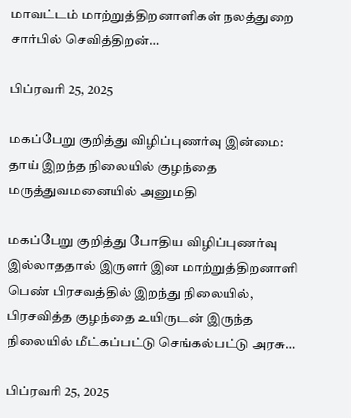மாவட்டம் மாற்றுத்திறனாளிகள் நலத்துறை சார்பில் செவித்திறன்…

பிப்ரவரி 25, 2025

மகப்பேறு குறித்து விழிப்புணர்வு இன்மை: தாய் இறந்த நிலையில் குழந்தை மருத்துவமனையில் அனுமதி

மகப்பேறு குறித்து போதிய விழிப்புணர்வு இல்லாததால் இருளர் இன மாற்றுத்திறனாளி பெண் பிரசவத்தில் இறந்து நிலையில், பிரசவித்த குழந்தை உயிருடன் இருந்த நிலையில் மீட்கப்பட்டு செங்கல்பட்டு அரசு…

பிப்ரவரி 25, 2025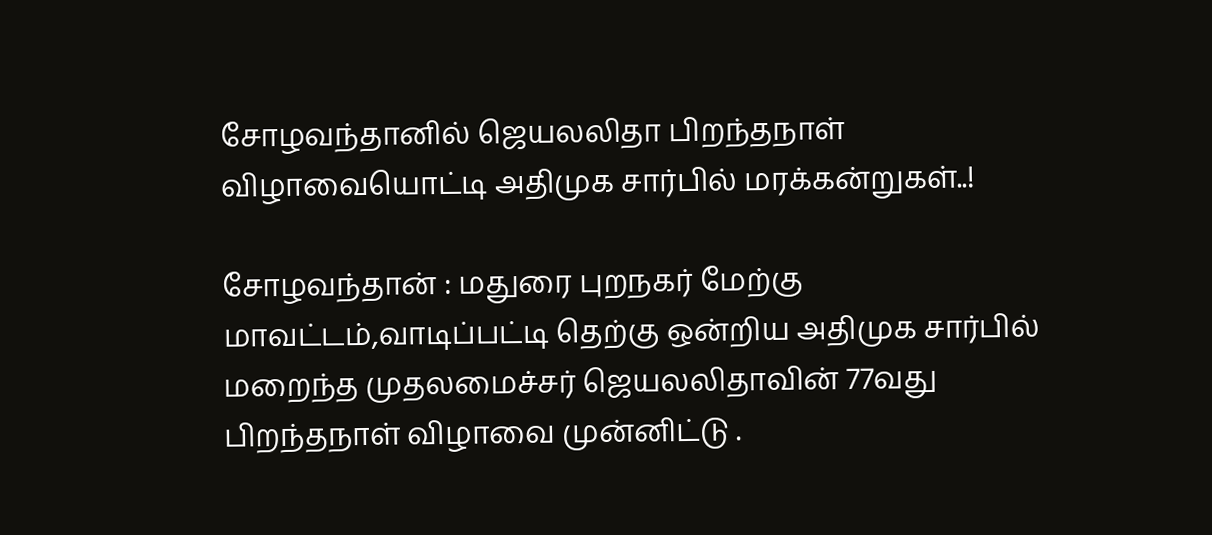சோழவந்தானில் ஜெயலலிதா பிறந்தநாள் விழாவையொட்டி அதிமுக சார்பில் மரக்கன்றுகள்..!

சோழவந்தான் : மதுரை புறநகர் மேற்கு மாவட்டம்,வாடிப்பட்டி தெற்கு ஒன்றிய அதிமுக சார்பில் மறைந்த முதலமைச்சர் ஜெயலலிதாவின் 77வது பிறந்தநாள் விழாவை முன்னிட்டு .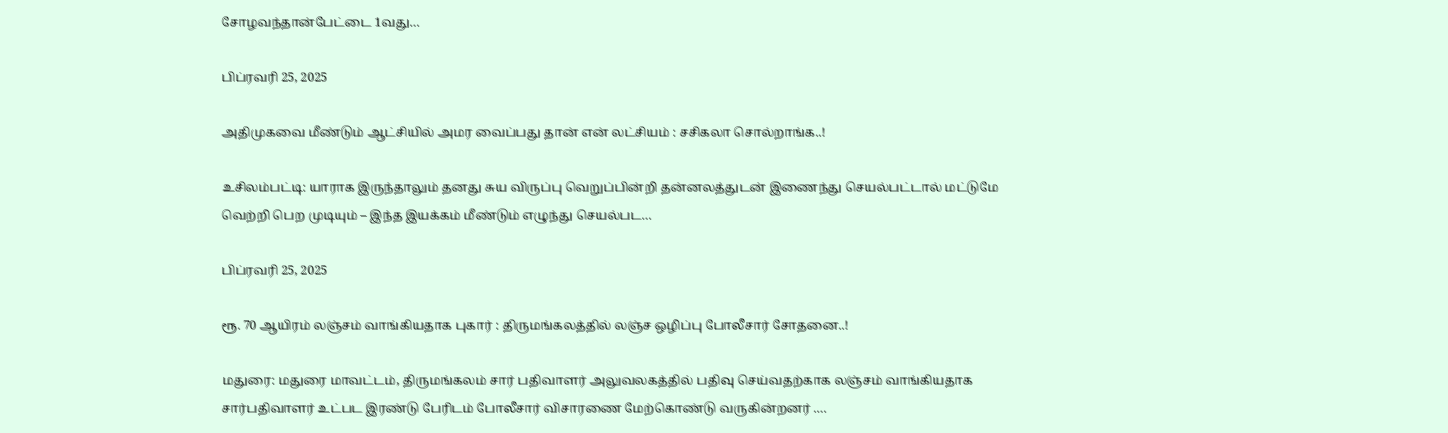சோழவந்தான்பேட்டை 1வது…

பிப்ரவரி 25, 2025

அதிமுகவை மீண்டும் ஆட்சியில் அமர வைப்பது தான் என் லட்சியம் : சசிகலா சொல்றாங்க..!

உசிலம்பட்டி: யாராக இருந்தாலும் தனது சுய விருப்பு வெறுப்பின்றி தன்னலத்துடன் இணைந்து செயல்பட்டால் மட்டுமே வெற்றி பெற முடியும் – இந்த இயக்கம் மீண்டும் எழுந்து செயல்பட…

பிப்ரவரி 25, 2025

ரூ. 70 ஆயிரம் லஞ்சம் வாங்கியதாக புகார் : திருமங்கலத்தில் லஞ்ச ஒழிப்பு போலீசார் சோதனை..!

மதுரை: மதுரை மாவட்டம், திருமங்கலம் சார் பதிவாளர் அலுவலகத்தில் பதிவு செய்வதற்காக லஞ்சம் வாங்கியதாக சார்பதிவாளர் உட்பட இரண்டு பேரிடம் போலீசார் விசாரணை மேற்கொண்டு வருகின்றனர் .…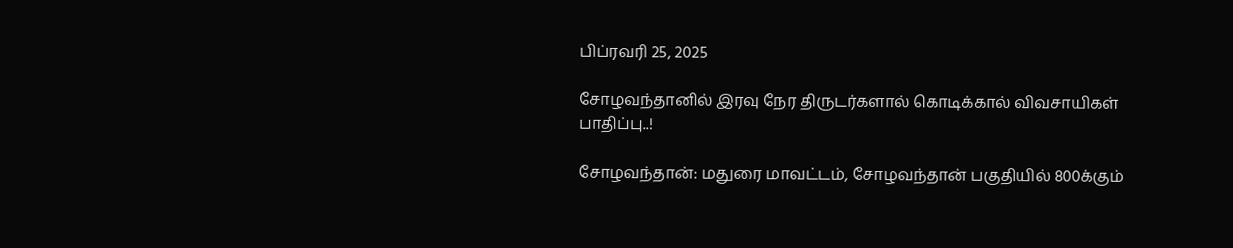பிப்ரவரி 25, 2025

சோழவந்தானில் இரவு நேர திருடர்களால் கொடிக்கால் விவசாயிகள் பாதிப்பு..!

சோழவந்தான்: மதுரை மாவட்டம், சோழவந்தான் பகுதியில் 800க்கும்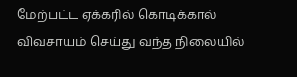மேற்பட்ட ஏக்கரில் கொடிக்கால் விவசாயம் செய்து வந்த நிலையில்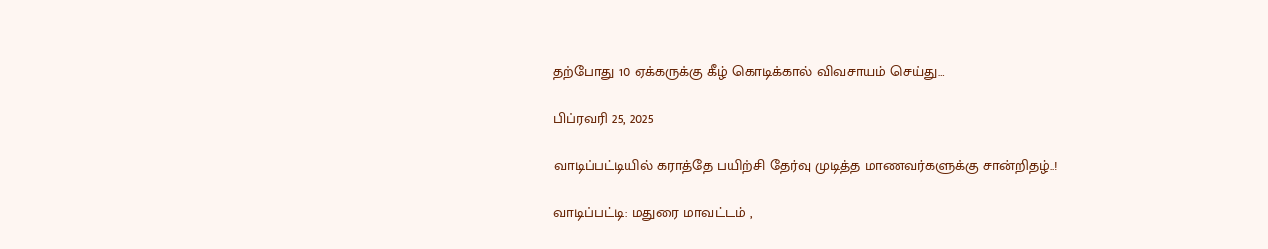தற்போது 10 ஏக்கருக்கு கீழ் கொடிக்கால் விவசாயம் செய்து…

பிப்ரவரி 25, 2025

வாடிப்பட்டியில் கராத்தே பயிற்சி தேர்வு முடித்த மாணவர்களுக்கு சான்றிதழ்..!

வாடிப்பட்டி: மதுரை மாவட்டம் ,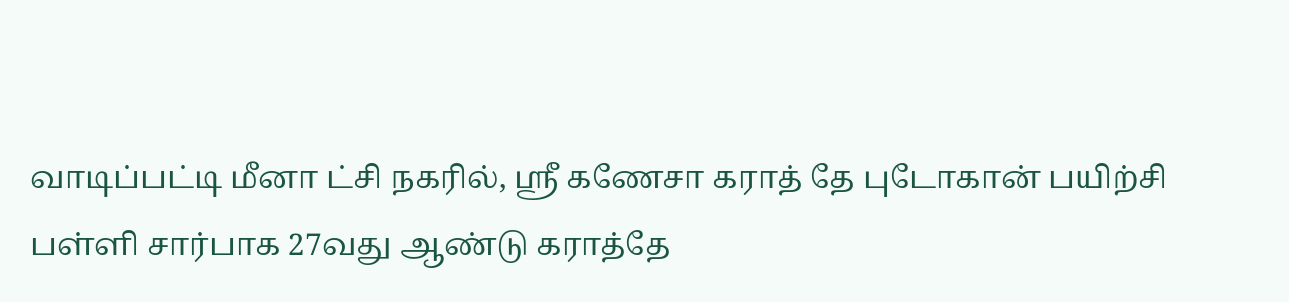வாடிப்பட்டி மீனா ட்சி நகரில், ஸ்ரீ கணேசா கராத் தே புடோகான் பயிற்சி பள்ளி சார்பாக 27வது ஆண்டு கராத்தே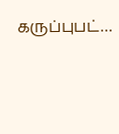கருப்புபட்…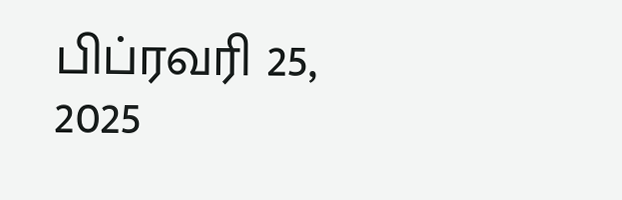பிப்ரவரி 25, 2025